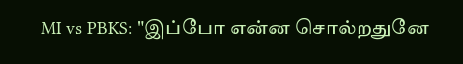MI vs PBKS: "இப்போ என்ன சொல்றதுனே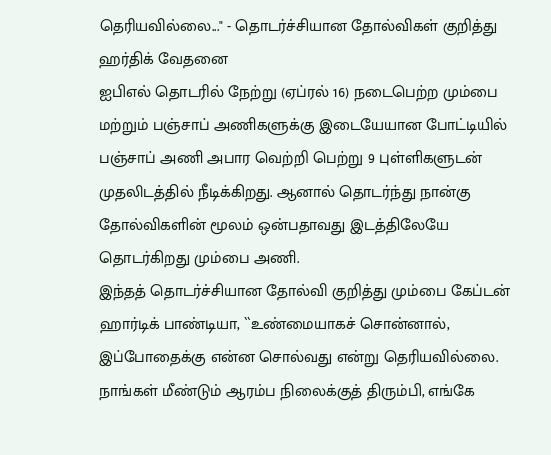தெரியவில்லை..." - தொடர்ச்சியான தோல்விகள் குறித்து ஹர்திக் வேதனை
ஐபிஎல் தொடரில் நேற்று (ஏப்ரல் 16) நடைபெற்ற மும்பை மற்றும் பஞ்சாப் அணிகளுக்கு இடையேயான போட்டியில் பஞ்சாப் அணி அபார வெற்றி பெற்று 9 புள்ளிகளுடன் முதலிடத்தில் நீடிக்கிறது. ஆனால் தொடர்ந்து நான்கு தோல்விகளின் மூலம் ஒன்பதாவது இடத்திலேயே தொடர்கிறது மும்பை அணி.
இந்தத் தொடர்ச்சியான தோல்வி குறித்து மும்பை கேப்டன் ஹார்டிக் பாண்டியா, ``உண்மையாகச் சொன்னால், இப்போதைக்கு என்ன சொல்வது என்று தெரியவில்லை. நாங்கள் மீண்டும் ஆரம்ப நிலைக்குத் திரும்பி, எங்கே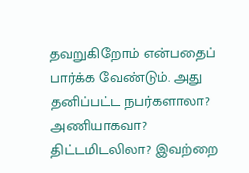தவறுகிறோம் என்பதைப் பார்க்க வேண்டும். அது தனிப்பட்ட நபர்களாலா? அணியாகவா? திட்டமிடலிலா? இவற்றை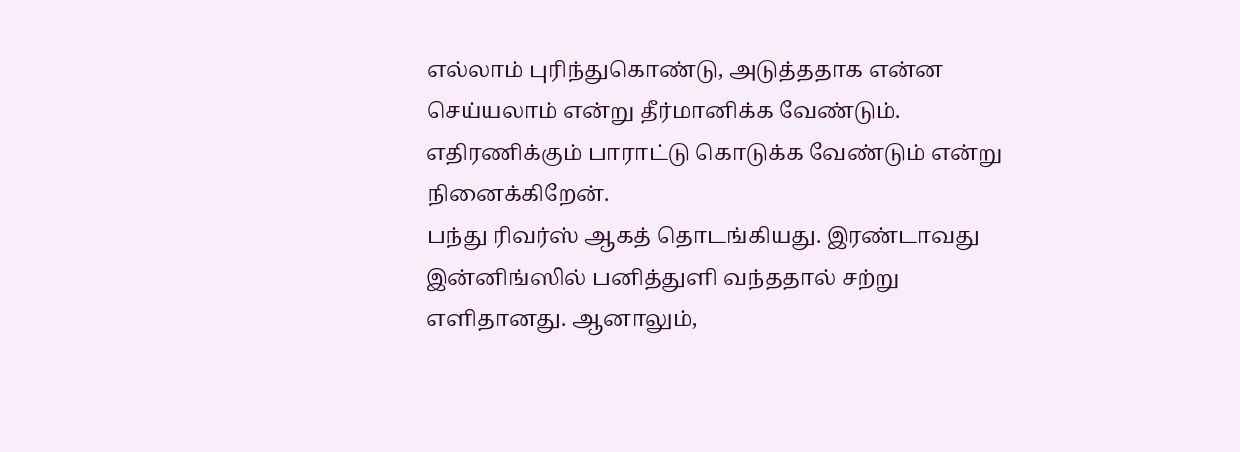எல்லாம் புரிந்துகொண்டு, அடுத்ததாக என்ன செய்யலாம் என்று தீர்மானிக்க வேண்டும். எதிரணிக்கும் பாராட்டு கொடுக்க வேண்டும் என்று நினைக்கிறேன்.
பந்து ரிவர்ஸ் ஆகத் தொடங்கியது. இரண்டாவது இன்னிங்ஸில் பனித்துளி வந்ததால் சற்று எளிதானது. ஆனாலும்,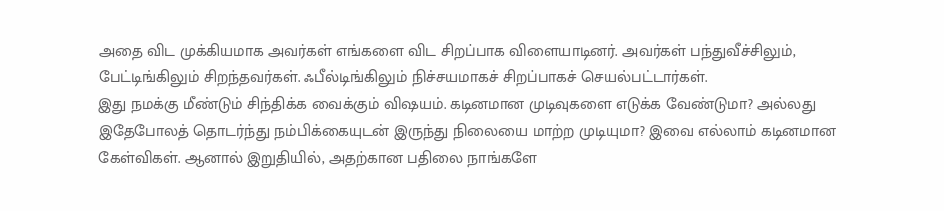அதை விட முக்கியமாக அவர்கள் எங்களை விட சிறப்பாக விளையாடினர். அவர்கள் பந்துவீச்சிலும், பேட்டிங்கிலும் சிறந்தவர்கள். ஃபீல்டிங்கிலும் நிச்சயமாகச் சிறப்பாகச் செயல்பட்டார்கள்.
இது நமக்கு மீண்டும் சிந்திக்க வைக்கும் விஷயம். கடினமான முடிவுகளை எடுக்க வேண்டுமா? அல்லது இதேபோலத் தொடர்ந்து நம்பிக்கையுடன் இருந்து நிலையை மாற்ற முடியுமா? இவை எல்லாம் கடினமான கேள்விகள். ஆனால் இறுதியில், அதற்கான பதிலை நாங்களே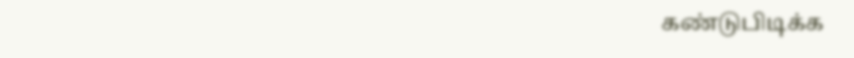கண்டுபிடிக்க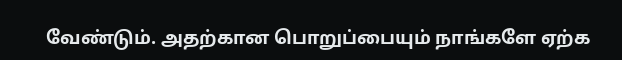வேண்டும். அதற்கான பொறுப்பையும் நாங்களே ஏற்க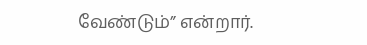வேண்டும்” என்றார்.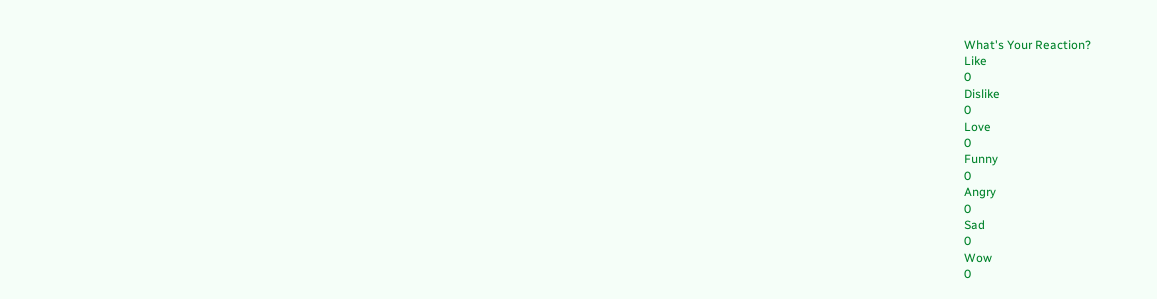What's Your Reaction?
Like
0
Dislike
0
Love
0
Funny
0
Angry
0
Sad
0
Wow
0